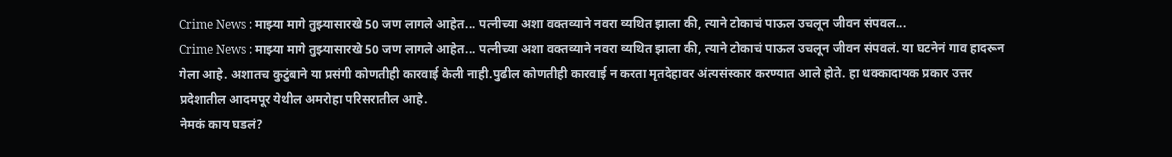Crime News : माझ्या मागे तुझ्यासारखे 50 जण लागले आहेत... पत्नीच्या अशा वक्तव्याने नवरा व्यथित झाला की, त्याने टोकाचं पाऊल उचलून जीवन संपवल...
Crime News : माझ्या मागे तुझ्यासारखे 50 जण लागले आहेत... पत्नीच्या अशा वक्तव्याने नवरा व्यथित झाला की, त्याने टोकाचं पाऊल उचलून जीवन संपवलं. या घटनेनं गाव हादरून गेला आहे. अशातच कुटुंबाने या प्रसंगी कोणतीही कारवाई केली नाही.पुढील कोणतीही कारवाई न करता मृतदेहावर अंत्यसंस्कार करण्यात आले होते. हा धक्कादायक प्रकार उत्तर प्रदेशातील आदमपूर येथील अमरोहा परिसरातील आहे.
नेमकं काय घडलं?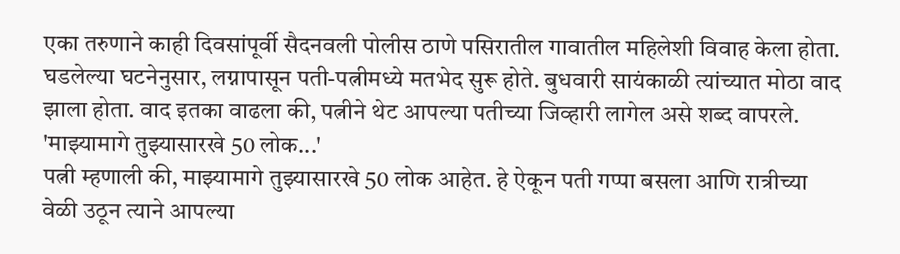एका तरुणाने काही दिवसांपूर्वी सैदनवली पोलीस ठाणे पसिरातील गावातील महिलेशी विवाह केला होता. घडलेल्या घटनेनुसार, लग्नापासून पती-पत्नीमध्ये मतभेद सुरू होते. बुधवारी सायंकाळी त्यांच्यात मोठा वाद झाला होता. वाद इतका वाढला की, पत्नीने थेट आपल्या पतीच्या जिव्हारी लागेल असे शब्द वापरले.
'माझ्यामागे तुझ्यासारखे 50 लोक...'
पत्नी म्हणाली की, माझ्यामागे तुझ्यासारखे 50 लोक आहेत. हे ऐकून पती गप्पा बसला आणि रात्रीच्या वेळी उठून त्याने आपल्या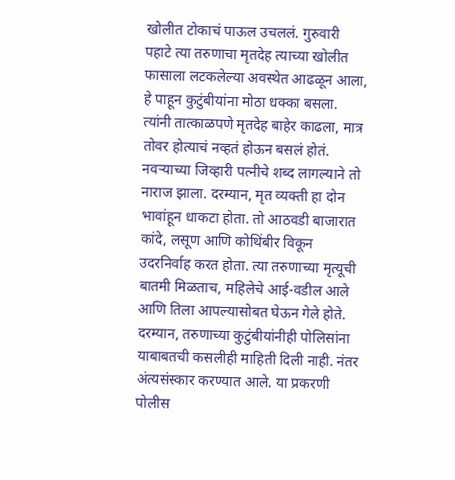खोलीत टोकाचं पाऊल उचललं. गुरुवारी पहाटे त्या तरुणाचा मृतदेह त्याच्या खोलीत फासाला लटकलेल्या अवस्थेत आढळून आला, हे पाहून कुटुंबीयांना मोठा धक्का बसला. त्यांनी तात्काळपणे मृतदेह बाहेर काढला, मात्र तोवर होत्याचं नव्हतं होऊन बसलं होतं.
नवऱ्याच्या जिव्हारी पत्नीचे शब्द लागल्याने तो नाराज झाला. दरम्यान, मृत व्यक्ती हा दोन भावांहून धाकटा होता. तो आठवडी बाजारात कांदे, लसूण आणि कोथिंबीर विकून उदरनिर्वाह करत होता. त्या तरुणाच्या मृत्यूची बातमी मिळताच, महिलेचे आई-वडील आले आणि तिला आपल्यासोबत घेऊन गेले होते.
दरम्यान, तरुणाच्या कुटुंबीयांनीही पोलिसांना याबाबतची कसलीही माहिती दिली नाही. नंतर अंत्यसंस्कार करण्यात आले. या प्रकरणी पोलीस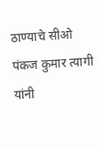ठाण्याचे सीओ पंकज कुमार त्यागी यांनी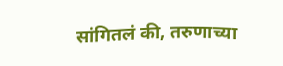सांगितलं की, तरुणाच्या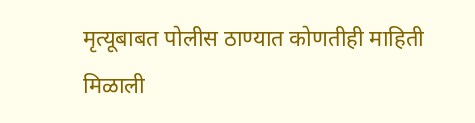मृत्यूबाबत पोलीस ठाण्यात कोणतीही माहिती मिळाली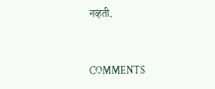नव्हती.


COMMENTS